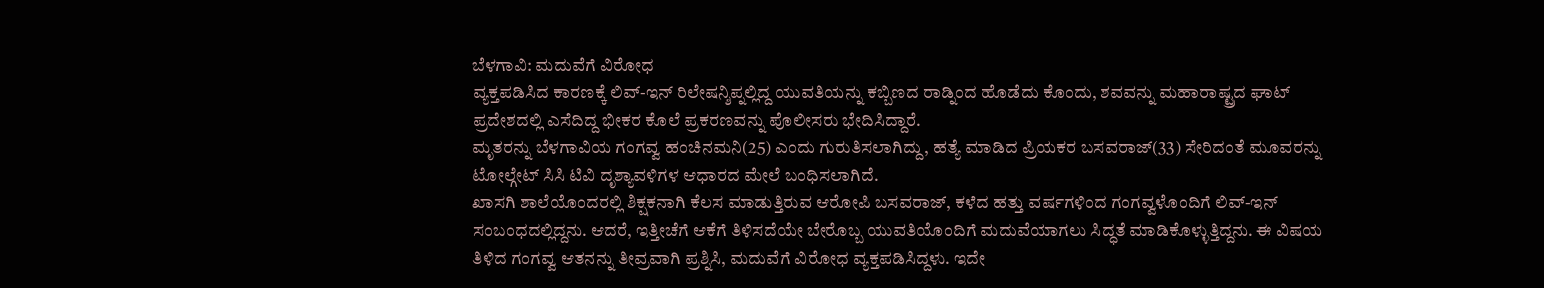ಬೆಳಗಾವಿ: ಮದುವೆಗೆ ವಿರೋಧ
ವ್ಯಕ್ತಪಡಿಸಿದ ಕಾರಣಕ್ಕೆ ಲಿವ್-ಇನ್ ರಿಲೇಷನ್ಶಿಪ್ನಲ್ಲಿದ್ದ ಯುವತಿಯನ್ನು ಕಬ್ಬಿಣದ ರಾಡ್ನಿಂದ ಹೊಡೆದು ಕೊಂದು, ಶವವನ್ನು ಮಹಾರಾಷ್ಟ್ರದ ಘಾಟ್ ಪ್ರದೇಶದಲ್ಲಿ ಎಸೆದಿದ್ದ ಭೀಕರ ಕೊಲೆ ಪ್ರಕರಣವನ್ನು ಪೊಲೀಸರು ಭೇದಿಸಿದ್ದಾರೆ.
ಮೃತರನ್ನು ಬೆಳಗಾವಿಯ ಗಂಗವ್ವ ಹಂಚಿನಮನಿ(25) ಎಂದು ಗುರುತಿಸಲಾಗಿದ್ದು, ಹತ್ಯೆ ಮಾಡಿದ ಪ್ರಿಯಕರ ಬಸವರಾಜ್(33) ಸೇರಿದಂತೆ ಮೂವರನ್ನು ಟೋಲ್ಗೇಟ್ ಸಿಸಿ ಟಿವಿ ದೃಶ್ಯಾವಳಿಗಳ ಆಧಾರದ ಮೇಲೆ ಬಂಧಿಸಲಾಗಿದೆ.
ಖಾಸಗಿ ಶಾಲೆಯೊಂದರಲ್ಲಿ ಶಿಕ್ಷಕನಾಗಿ ಕೆಲಸ ಮಾಡುತ್ತಿರುವ ಆರೋಪಿ ಬಸವರಾಜ್, ಕಳೆದ ಹತ್ತು ವರ್ಷಗಳಿಂದ ಗಂಗವ್ವಳೊಂದಿಗೆ ಲಿವ್-ಇನ್ ಸಂಬಂಧದಲ್ಲಿದ್ದನು. ಆದರೆ, ಇತ್ತೀಚೆಗೆ ಆಕೆಗೆ ತಿಳಿಸದೆಯೇ ಬೇರೊಬ್ಬ ಯುವತಿಯೊಂದಿಗೆ ಮದುವೆಯಾಗಲು ಸಿದ್ಧತೆ ಮಾಡಿಕೊಳ್ಳುತ್ತಿದ್ದನು. ಈ ವಿಷಯ ತಿಳಿದ ಗಂಗವ್ವ ಆತನನ್ನು ತೀವ್ರವಾಗಿ ಪ್ರಶ್ನಿಸಿ, ಮದುವೆಗೆ ವಿರೋಧ ವ್ಯಕ್ತಪಡಿಸಿದ್ದಳು. ಇದೇ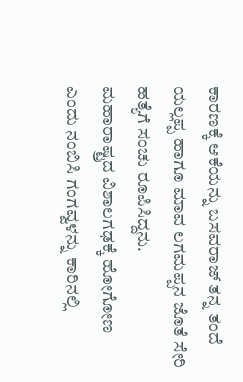ಕಾರಣಕ್ಕೆ ಆಕೆಯನ್ನು ಬಸವರಾಜ್ ತನ್ನ ತಂದೆ ಯಲ್ಲಪ್ಪ ಹಾಗೂ ಮಾವ ಲಗಮಪ್ಪನ ಜೊತೆ ಸೇರಿ ಹತ್ಯೆಗೆ ಸಂಚು ರೂಪಿಸಿದ್ದನು.
ಮಹಾರಾಷ್ಟ್ರದ ವಿಶಾಲಗಢಕ್ಕೆ ಹೋಗೋಣ ಎಂದು ನಂಬಿಸಿ ಗಂಗವ್ವಳನ್ನು ಕಾರಿನಲ್ಲಿ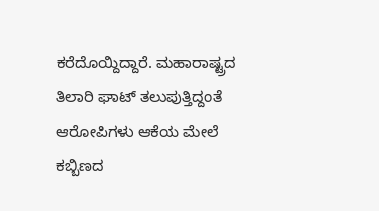ಕರೆದೊಯ್ದಿದ್ದಾರೆ. ಮಹಾರಾಷ್ಟ್ರದ ತಿಲಾರಿ ಘಾಟ್ ತಲುಪುತ್ತಿದ್ದಂತೆ ಆರೋಪಿಗಳು ಆಕೆಯ ಮೇಲೆ ಕಬ್ಬಿಣದ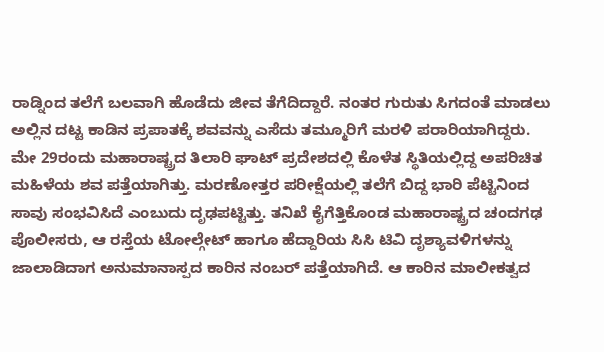ರಾಡ್ನಿಂದ ತಲೆಗೆ ಬಲವಾಗಿ ಹೊಡೆದು ಜೀವ ತೆಗೆದಿದ್ದಾರೆ. ನಂತರ ಗುರುತು ಸಿಗದಂತೆ ಮಾಡಲು ಅಲ್ಲಿನ ದಟ್ಟ ಕಾಡಿನ ಪ್ರಪಾತಕ್ಕೆ ಶವವನ್ನು ಎಸೆದು ತಮ್ಮೂರಿಗೆ ಮರಳಿ ಪರಾರಿಯಾಗಿದ್ದರು.
ಮೇ 29ರಂದು ಮಹಾರಾಷ್ಟ್ರದ ತಿಲಾರಿ ಘಾಟ್ ಪ್ರದೇಶದಲ್ಲಿ ಕೊಳೆತ ಸ್ಥಿತಿಯಲ್ಲಿದ್ದ ಅಪರಿಚಿತ ಮಹಿಳೆಯ ಶವ ಪತ್ತೆಯಾಗಿತ್ತು. ಮರಣೋತ್ತರ ಪರೀಕ್ಷೆಯಲ್ಲಿ ತಲೆಗೆ ಬಿದ್ದ ಭಾರಿ ಪೆಟ್ಟಿನಿಂದ ಸಾವು ಸಂಭವಿಸಿದೆ ಎಂಬುದು ದೃಢಪಟ್ಟಿತ್ತು. ತನಿಖೆ ಕೈಗೆತ್ತಿಕೊಂಡ ಮಹಾರಾಷ್ಟ್ರದ ಚಂದಗಢ ಪೊಲೀಸರು, ಆ ರಸ್ತೆಯ ಟೋಲ್ಗೇಟ್ ಹಾಗೂ ಹೆದ್ದಾರಿಯ ಸಿಸಿ ಟಿವಿ ದೃಶ್ಯಾವಳಿಗಳನ್ನು ಜಾಲಾಡಿದಾಗ ಅನುಮಾನಾಸ್ಪದ ಕಾರಿನ ನಂಬರ್ ಪತ್ತೆಯಾಗಿದೆ. ಆ ಕಾರಿನ ಮಾಲೀಕತ್ವದ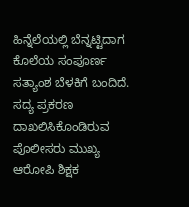ಹಿನ್ನೆಲೆಯಲ್ಲಿ ಬೆನ್ನಟ್ಟಿದಾಗ ಕೊಲೆಯ ಸಂಪೂರ್ಣ ಸತ್ಯಾಂಶ ಬೆಳಕಿಗೆ ಬಂದಿದೆ.
ಸದ್ಯ ಪ್ರಕರಣ ದಾಖಲಿಸಿಕೊಂಡಿರುವ ಪೊಲೀಸರು ಮುಖ್ಯ ಆರೋಪಿ ಶಿಕ್ಷಕ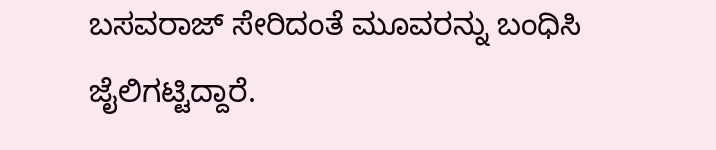ಬಸವರಾಜ್ ಸೇರಿದಂತೆ ಮೂವರನ್ನು ಬಂಧಿಸಿ ಜೈಲಿಗಟ್ಟಿದ್ದಾರೆ.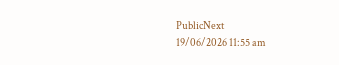PublicNext
19/06/2026 11:55 am